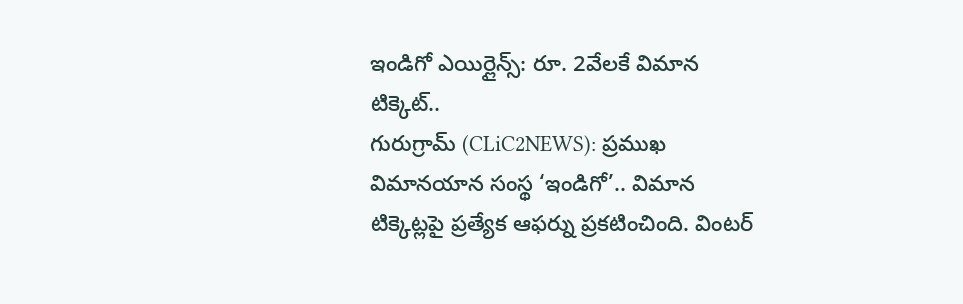ఇండిగో ఎయిర్లైన్స్: రూ. 2వేలకే విమాన టిక్కెట్..
గురుగ్రామ్ (CLiC2NEWS): ప్రముఖ విమానయాన సంస్థ ‘ఇండిగో’.. విమాన టిక్కెట్లపై ప్రత్యేక ఆఫర్ను ప్రకటించింది. వింటర్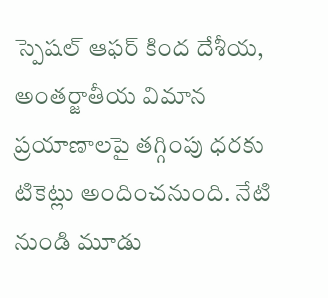స్పెషల్ ఆఫర్ కింద దేశీయ, అంతర్జాతీయ విమాన ప్రయాణాలపై తగ్గింపు ధరకు టికెట్లు అందించనుంది. నేటి నుండి మూడు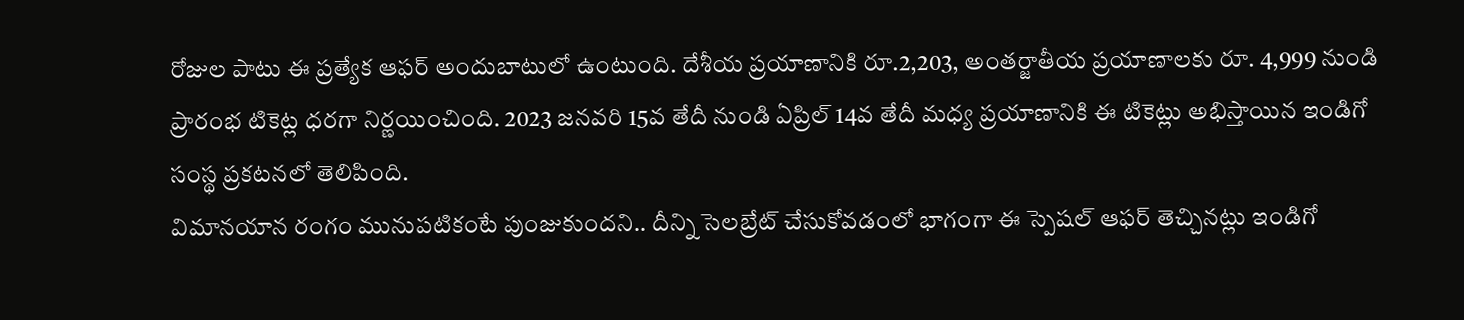రోజుల పాటు ఈ ప్రత్యేక ఆఫర్ అందుబాటులో ఉంటుంది. దేశీయ ప్రయాణానికి రూ.2,203, అంతర్జాతీయ ప్రయాణాలకు రూ. 4,999 నుండి ప్రారంభ టికెట్ల ధరగా నిర్ణయించింది. 2023 జనవరి 15వ తేదీ నుండి ఏప్రిల్ 14వ తేదీ మధ్య ప్రయాణానికి ఈ టికెట్లు అభిస్తాయిన ఇండిగో సంస్థ ప్రకటనలో తెలిపింది.
విమానయాన రంగం మునుపటికంటే పుంజుకుందని.. దీన్ని సెలబ్రేట్ చేసుకోవడంలో భాగంగా ఈ స్పెషల్ ఆఫర్ తెచ్చినట్లు ఇండిగో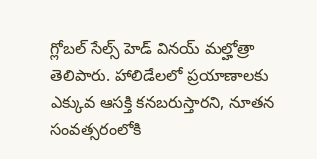గ్లోబల్ సేల్స్ హెడ్ వినయ్ మల్హోత్రా తెలిపారు. హాలిడేలలో ప్రయాణాలకు ఎక్కువ ఆసక్తి కనబరుస్తారని, నూతన సంవత్సరంలోకి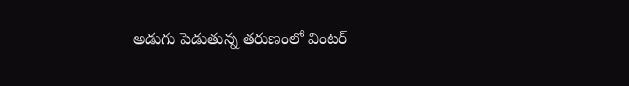అడుగు పెడుతున్న తరుణంలో వింటర్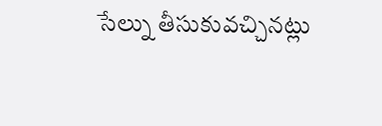సేల్ను తీసుకువచ్చినట్లు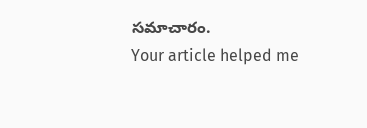సమాచారం.
Your article helped me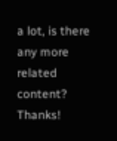a lot, is there any more related content? Thanks!